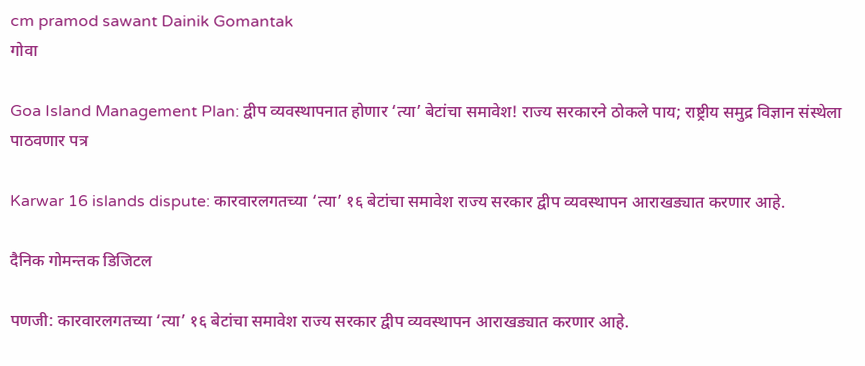cm pramod sawant Dainik Gomantak
गोवा

Goa Island Management Plan: द्वीप व्यवस्थापनात होणार ‘त्या’ बेटांचा समावेश! राज्य सरकारने ठोकले पाय; राष्ट्रीय समुद्र विज्ञान संस्थेला पाठवणार पत्र

Karwar 16 islands dispute: कारवारलगतच्या ‘त्या’ १६ बेटांचा समावेश राज्य सरकार द्वीप व्यवस्थापन आराखड्यात करणार आहे.

दैनिक गोमन्तक डिजिटल

पणजी: कारवारलगतच्या ‘त्या’ १६ बेटांचा समावेश राज्य सरकार द्वीप व्यवस्थापन आराखड्यात करणार आहे.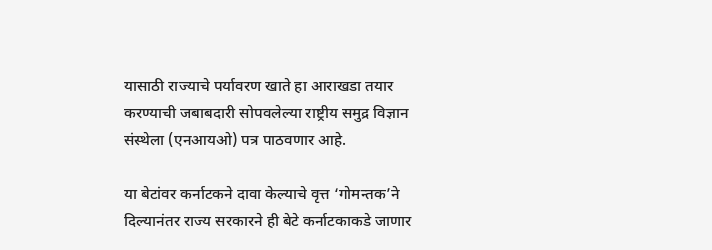यासाठी राज्याचे पर्यावरण खाते हा आराखडा तयार करण्याची जबाबदारी सोपवलेल्या राष्ट्रीय समुद्र विज्ञान संस्थेला (एनआयओ) पत्र पाठवणार आहे.

या बेटांवर कर्नाटकने दावा केल्याचे वृत्त ‘गोमन्तक’ने दिल्यानंतर राज्य सरकारने ही बेटे कर्नाटकाकडे जाणार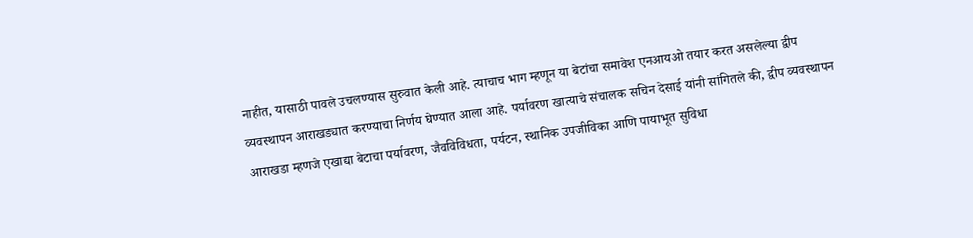नाहीत, यासाठी पावले उचलण्यास सुरुवात केली आहे. त्याचाच भाग म्हणून या बेटांचा समावेश एनआयओ तयार करत असलेल्या द्वीप व्यवस्थापन आराखड्यात करण्याचा निर्णय घेण्यात आला आहे. पर्यावरण खात्याचे संचालक सचिन देसाई यांनी सांगितले की, द्वीप व्यवस्थापन आराखडा म्हणजे एखाद्या बेटाचा पर्यावरण, जैवविविधता, पर्यटन, स्थानिक उपजीविका आणि पायाभूत सुविधा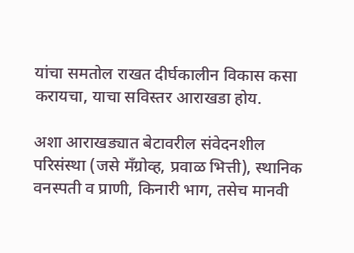यांचा समतोल राखत दीर्घकालीन विकास कसा करायचा, याचा सविस्तर आराखडा होय.

अशा आराखड्यात बेटावरील संवेदनशील परिसंस्था (जसे मॅंग्रोव्ह, प्रवाळ भित्ती), स्थानिक वनस्पती व प्राणी, किनारी भाग, तसेच मानवी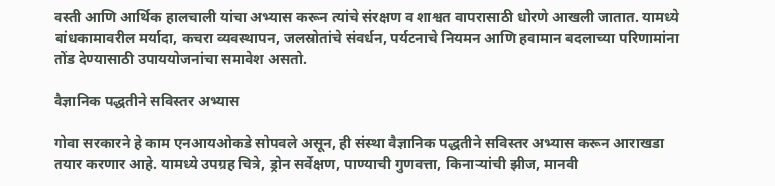वस्ती आणि आर्थिक हालचाली यांचा अभ्यास करून त्यांचे संरक्षण व शाश्वत वापरासाठी धोरणे आखली जातात. यामध्ये बांधकामावरील मर्यादा, कचरा व्यवस्थापन, जलस्रोतांचे संवर्धन, पर्यटनाचे नियमन आणि हवामान बदलाच्या परिणामांना तोंड देण्यासाठी उपाययोजनांचा समावेश असतो.

वैज्ञानिक पद्धतीने सविस्तर अभ्यास

गोवा सरकारने हे काम एनआयओकडे सोपवले असून, ही संस्था वैज्ञानिक पद्धतीने सविस्तर अभ्यास करून आराखडा तयार करणार आहे. यामध्ये उपग्रह चित्रे, ड्रोन सर्वेक्षण, पाण्याची गुणवत्ता, किनाऱ्यांची झीज, मानवी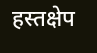हस्तक्षेप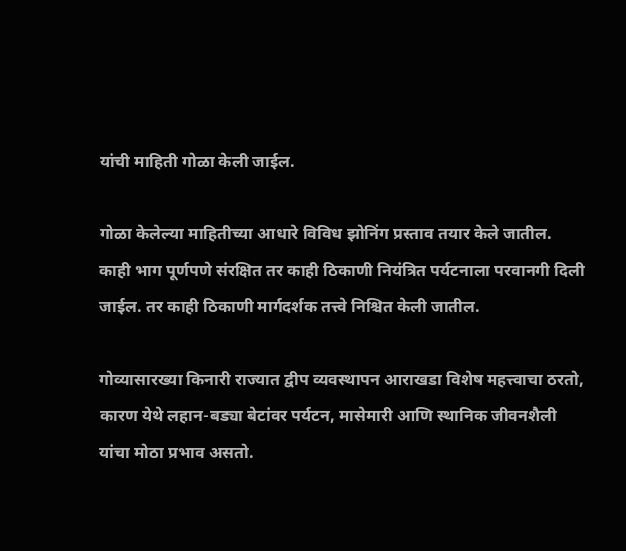यांची माहिती गोळा केली जाईल.

गोळा केलेल्या माहितीच्या आधारे विविध झोनिंग प्रस्ताव तयार केले जातील. काही भाग पूर्णपणे संरक्षित तर काही ठिकाणी नियंत्रित पर्यटनाला परवानगी दिली जाईल. तर काही ठिकाणी मार्गदर्शक तत्त्वे निश्चित केली जातील.

गोव्यासारख्या किनारी राज्यात द्वीप व्यवस्थापन आराखडा विशेष महत्त्वाचा ठरतो, कारण येथे लहान-बड्या बेटांवर पर्यटन, मासेमारी आणि स्थानिक जीवनशैली यांचा मोठा प्रभाव असतो.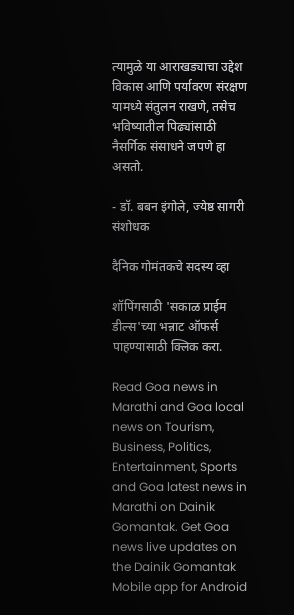त्यामुळे या आराखड्याचा उद्देश विकास आणि पर्यावरण संरक्षण यामध्ये संतुलन राखणे, तसेच भविष्यातील पिढ्यांसाठी नैसर्गिक संसाधने जपणे हा असतो.

- डॉ. बबन इंगोले, ज्येष्ठ सागरी संशोधक

दैनिक गोमंतकचे सदस्य व्हा

शॉपिंगसाठी 'सकाळ प्राईम डील्स'च्या भन्नाट ऑफर्स पाहण्यासाठी क्लिक करा.

Read Goa news in Marathi and Goa local news on Tourism, Business, Politics, Entertainment, Sports and Goa latest news in Marathi on Dainik Gomantak. Get Goa news live updates on the Dainik Gomantak Mobile app for Android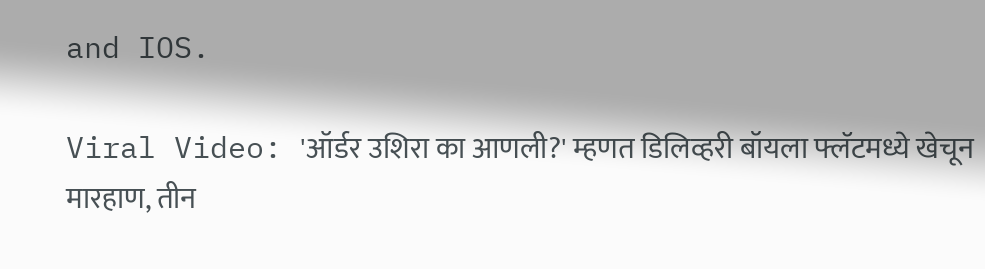and IOS.

Viral Video: 'ऑर्डर उशिरा का आणली?' म्हणत डिलिव्हरी बॉयला फ्लॅटमध्ये खेचून मारहाण, तीन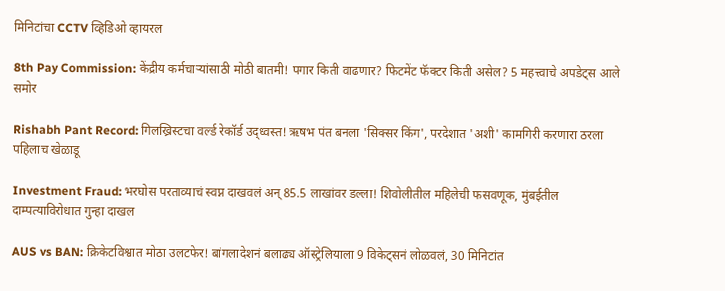मिनिटांचा CCTV व्हिडिओ व्हायरल

8th Pay Commission: केंद्रीय कर्मचाऱ्यांसाठी मोठी बातमी! पगार किती वाढणार? फिटमेंट फॅक्टर किती असेल? 5 महत्त्वाचे अपडेट्स आले समोर

Rishabh Pant Record: गिलख्रिस्टचा वर्ल्ड रेकॉर्ड उद्ध्वस्त! ऋषभ पंत बनला 'सिक्सर किंग', परदेशात 'अशी' कामगिरी करणारा ठरला पहिलाच खेळाडू

Investment Fraud: भरघोस परताव्याचं स्वप्न दाखवलं अन् 85.5 लाखांवर डल्ला! शिवोलीतील महिलेची फसवणूक, मुंबईतील दाम्पत्याविरोधात गुन्हा दाखल

AUS vs BAN: क्रिकेटविश्वात मोठा उलटफेर! बांगलादेशनं बलाढ्य ऑस्ट्रेलियाला 9 विकेट्सनं लोळवलं, 30 मिनिटांत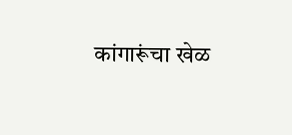कांगारूंचा खेळ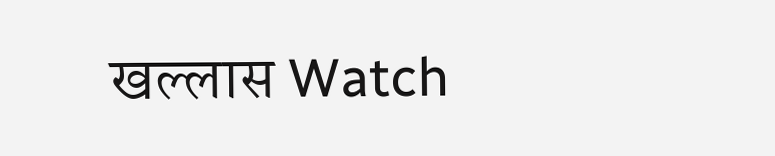खल्लास Watch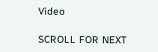Video

SCROLL FOR NEXT